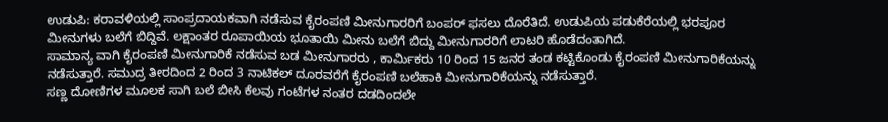ಉಡುಪಿ: ಕರಾವಳಿಯಲ್ಲಿ ಸಾಂಪ್ರದಾಯಕವಾಗಿ ನಡೆಸುವ ಕೈರಂಪಣಿ ಮೀನುಗಾರರಿಗೆ ಬಂಪರ್ ಫಸಲು ದೊರೆತಿದೆ. ಉಡುಪಿಯ ಪಡುಕೆರೆಯಲ್ಲಿ ಭರಪೂರ ಮೀನುಗಳು ಬಲೆಗೆ ಬಿದ್ದಿವೆ. ಲಕ್ಷಾಂತರ ರೂಪಾಯಿಯ ಭೂತಾಯಿ ಮೀನು ಬಲೆಗೆ ಬಿದ್ದು ಮೀನುಗಾರರಿಗೆ ಲಾಟರಿ ಹೊಡೆದಂತಾಗಿದೆ.
ಸಾಮಾನ್ಯ ವಾಗಿ ಕೈರಂಪಣಿ ಮೀನುಗಾರಿಕೆ ನಡೆಸುವ ಬಡ ಮೀನುಗಾರರು , ಕಾರ್ಮಿಕರು 10 ರಿಂದ 15 ಜನರ ತಂಡ ಕಟ್ಟಿಕೊಂಡು ಕೈರಂಪಣಿ ಮೀನುಗಾರಿಕೆಯನ್ನು ನಡೆಸುತ್ತಾರೆ. ಸಮುದ್ರ ತೀರದಿಂದ 2 ರಿಂದ 3 ನಾಟಿಕಲ್ ದೂರವರೆಗೆ ಕೈರಂಪಣಿ ಬಲೆಹಾಕಿ ಮೀನುಗಾರಿಕೆಯನ್ನು ನಡೆಸುತ್ತಾರೆ.
ಸಣ್ಣ ದೋಣಿಗಳ ಮೂಲಕ ಸಾಗಿ ಬಲೆ ಬೀಸಿ ಕೆಲವು ಗಂಟೆಗಳ ನಂತರ ದಡದಿಂದಲೇ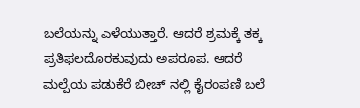ಬಲೆಯನ್ನು ಎಳೆಯುತ್ತಾರೆ. ಆದರೆ ಶ್ರಮಕ್ಕೆ ತಕ್ಕ ಪ್ರತಿಫಲದೊರಕುವುದು ಅಪರೂಪ. ಆದರೆ ಮಲ್ಪೆಯ ಪಡುಕೆರೆ ಬೀಚ್ ನಲ್ಲಿ ಕೈರಂಪಣಿ ಬಲೆ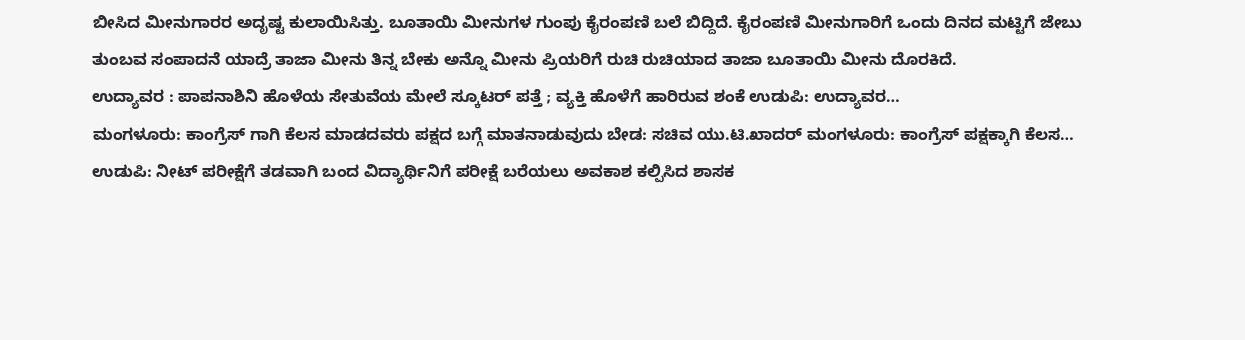ಬೀಸಿದ ಮೀನುಗಾರರ ಅದೃಷ್ಟ ಕುಲಾಯಿಸಿತ್ತು. ಬೂತಾಯಿ ಮೀನುಗಳ ಗುಂಪು ಕೈರಂಪಣಿ ಬಲೆ ಬಿದ್ದಿದೆ. ಕೈರಂಪಣಿ ಮೀನುಗಾರಿಗೆ ಒಂದು ದಿನದ ಮಟ್ಟಿಗೆ ಜೇಬು ತುಂಬವ ಸಂಪಾದನೆ ಯಾದ್ರೆ ತಾಜಾ ಮೀನು ತಿನ್ನ ಬೇಕು ಅನ್ನೊ ಮೀನು ಪ್ರಿಯರಿಗೆ ರುಚಿ ರುಚಿಯಾದ ತಾಜಾ ಬೂತಾಯಿ ಮೀನು ದೊರಕಿದೆ.
ಉದ್ಯಾವರ : ಪಾಪನಾಶಿನಿ ಹೊಳೆಯ ಸೇತುವೆಯ ಮೇಲೆ ಸ್ಕೂಟರ್ ಪತ್ತೆ ; ವ್ಯಕ್ತಿ ಹೊಳೆಗೆ ಹಾರಿರುವ ಶಂಕೆ ಉಡುಪಿ: ಉದ್ಯಾವರ…
ಮಂಗಳೂರು: ಕಾಂಗ್ರೆಸ್ ಗಾಗಿ ಕೆಲಸ ಮಾಡದವರು ಪಕ್ಷದ ಬಗ್ಗೆ ಮಾತನಾಡುವುದು ಬೇಡ: ಸಚಿವ ಯು.ಟಿ.ಖಾದರ್ ಮಂಗಳೂರು: ಕಾಂಗ್ರೆಸ್ ಪಕ್ಷಕ್ಕಾಗಿ ಕೆಲಸ…
ಉಡುಪಿ: ನೀಟ್ ಪರೀಕ್ಷೆಗೆ ತಡವಾಗಿ ಬಂದ ವಿದ್ಯಾರ್ಥಿನಿಗೆ ಪರೀಕ್ಷೆ ಬರೆಯಲು ಅವಕಾಶ ಕಲ್ಪಿಸಿದ ಶಾಸಕ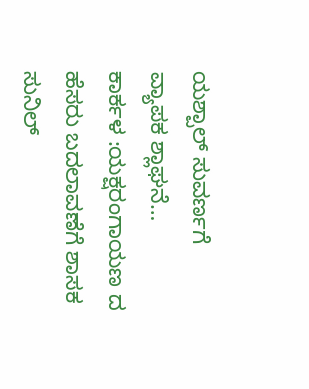ಯಶ್ಪಾಲ್ ಸುವರ್ಣಗೆ ವ್ಯಾಪಕ ಶ್ಲಾಘನೆ…
ಕಾರ್ಕಳ :ಯಕ್ಷರಂಗಾಯಣ ದ ಹೆಸರು ಬದಲಾವಣೆಗೆ ಶಾಸಕ ಸುನಿಲ್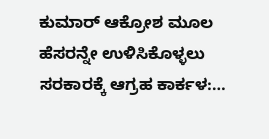ಕುಮಾರ್ ಆಕ್ರೋಶ ಮೂಲ ಹೆಸರನ್ನೇ ಉಳಿಸಿಕೊಳ್ಳಲು ಸರಕಾರಕ್ಕೆ ಆಗ್ರಹ ಕಾರ್ಕಳ:…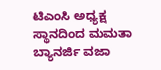ಟಿಎಂಸಿ ಅಧ್ಯಕ್ಷ ಸ್ಥಾನದಿಂದ ಮಮತಾ ಬ್ಯಾನರ್ಜಿ ವಜಾ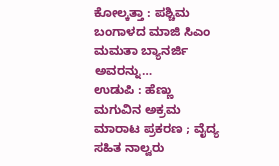ಕೋಲ್ಕತ್ತಾ : ಪಶ್ಚಿಮ ಬಂಗಾಳದ ಮಾಜಿ ಸಿಎಂ ಮಮತಾ ಬ್ಯಾನರ್ಜಿ ಅವರನ್ನು…
ಉಡುಪಿ : ಹೆಣ್ಣು ಮಗುವಿನ ಅಕ್ರಮ ಮಾರಾಟ ಪ್ರಕರಣ ; ವೈದ್ಯ ಸಹಿತ ನಾಲ್ವರು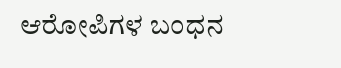ಆರೋಪಿಗಳ ಬಂಧನ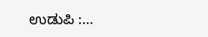ಉಡುಪಿ :…